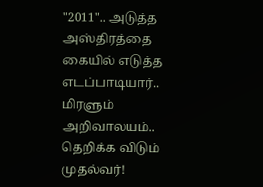"2011".. அடுத்த அஸ்திரத்தை கையில் எடுத்த எடப்பாடியார்.. மிரளும் அறிவாலயம்.. தெறிக்க விடும் முதல்வர்!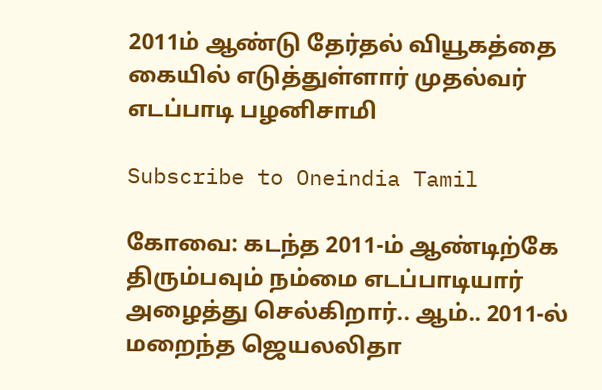2011ம் ஆண்டு தேர்தல் வியூகத்தை கையில் எடுத்துள்ளார் முதல்வர் எடப்பாடி பழனிசாமி

Subscribe to Oneindia Tamil

கோவை: கடந்த 2011-ம் ஆண்டிற்கே திரும்பவும் நம்மை எடப்பாடியார் அழைத்து செல்கிறார்.. ஆம்.. 2011-ல் மறைந்த ஜெயலலிதா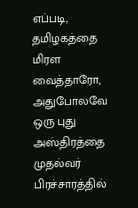எப்படி, தமிழகத்தை மிரள வைத்தாரோ, அதுபோலவே ஒரு புது அஸ்திரத்தை முதல்வர் பிரச்சாரத்தில்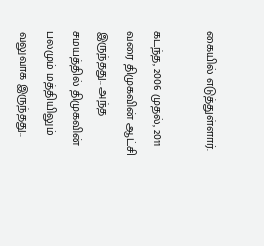கையில் எடுத்துள்ளார்.

கடந்த, 2006 முதல், 2011 வரை திமுகவின் ஆட்சி இருந்தது.. அந்த சமயத்தில் திமுகவின் பலமும் மத்தியிலும் வலுவாக இருந்தது..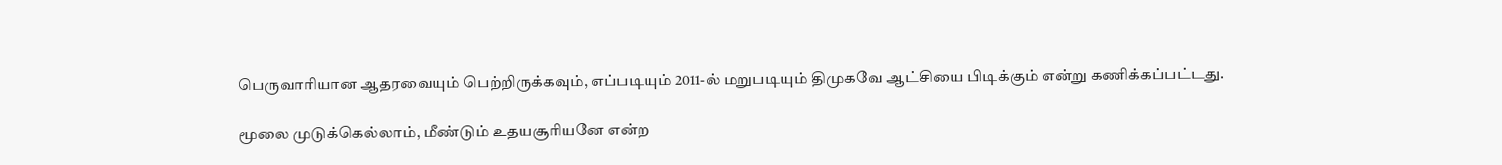பெருவாரியான ஆதரவையும் பெற்றிருக்கவும், எப்படியும் 2011-ல் மறுபடியும் திமுகவே ஆட்சியை பிடிக்கும் என்று கணிக்கப்பட்டது.

மூலை முடுக்கெல்லாம், மீண்டும் உதயசூரியனே என்ற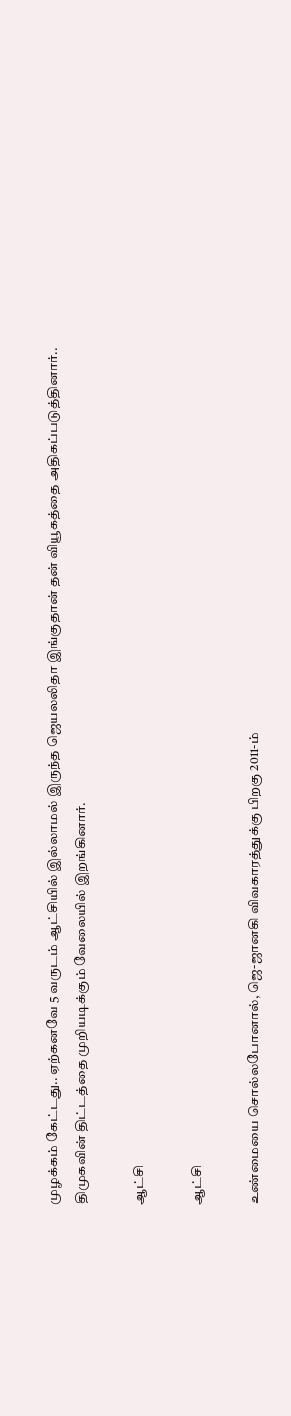முழக்கம் கேட்டது.. ஏற்கனவே 5 வருடம் ஆட்சியில் இல்லாமல் இருந்த ஜெயலலிதா இங்குதான் தன் வியூகத்தை அதிகப்படுத்தினார்.. திமுகவின் திட்டத்தை முறியடிக்கும் வேலையில் இறங்கினார்.

ஆட்சி

ஆட்சி

உண்மையை சொல்லபோனால், ஜெ-ஜானகி விவகாரத்துக்கு பிறகு 2011-ம்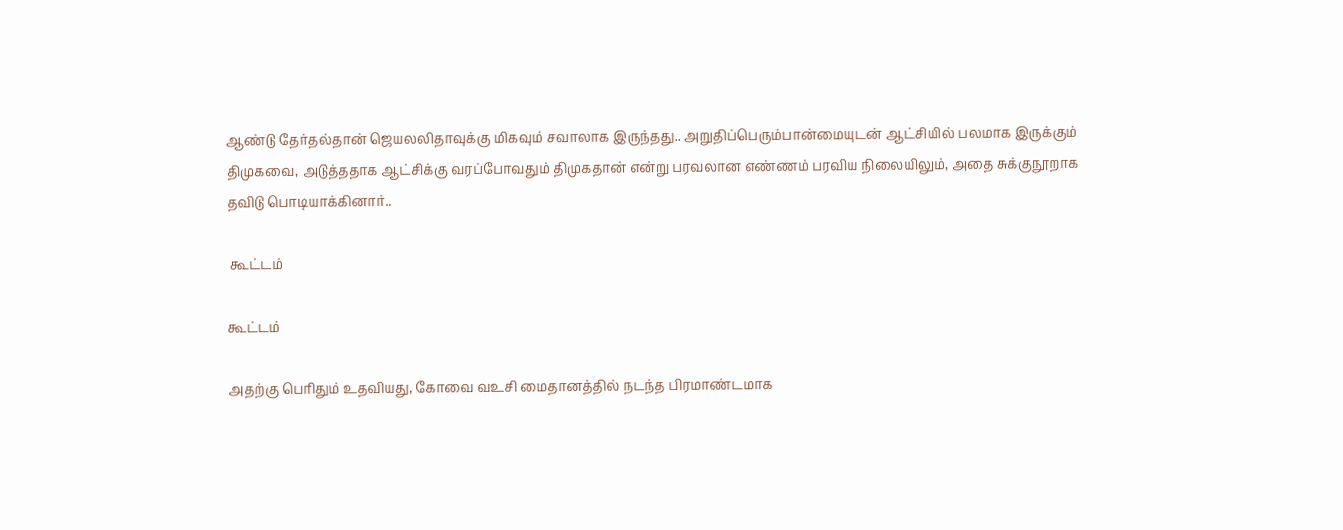ஆண்டு தேர்தல்தான் ஜெயலலிதாவுக்கு மிகவும் சவாலாக இருந்தது.. அறுதிப்பெரும்பான்மையுடன் ஆட்சியில் பலமாக இருக்கும் திமுகவை, அடுத்ததாக ஆட்சிக்கு வரப்போவதும் திமுகதான் என்று பரவலான எண்ணம் பரவிய நிலையிலும், அதை சுக்குநூறாக தவிடு பொடியாக்கினார்..

 கூட்டம்

கூட்டம்

அதற்கு பெரிதும் உதவியது, கோவை வஉசி மைதானத்தில் நடந்த பிரமாண்டமாக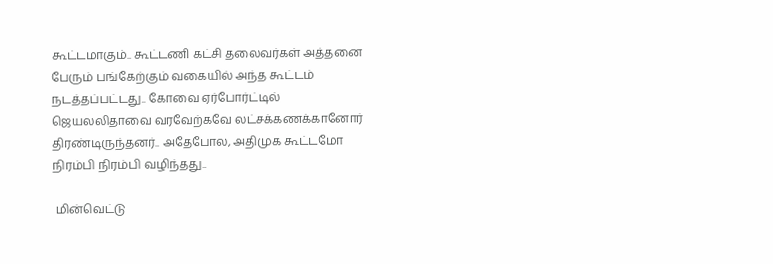கூட்டமாகும்.. கூட்டணி கட்சி தலைவர்கள் அத்தனை பேரும் பங்கேற்கும் வகையில் அந்த கூட்டம் நடத்தப்பட்டது.. கோவை ஏர்போர்ட்டில் ஜெயலலிதாவை வரவேற்கவே லட்சக்கணக்கானோர் திரண்டிருந்தனர்.. அதேபோல, அதிமுக கூட்டமோ நிரம்பி நிரம்பி வழிந்தது..

 மின்வெட்டு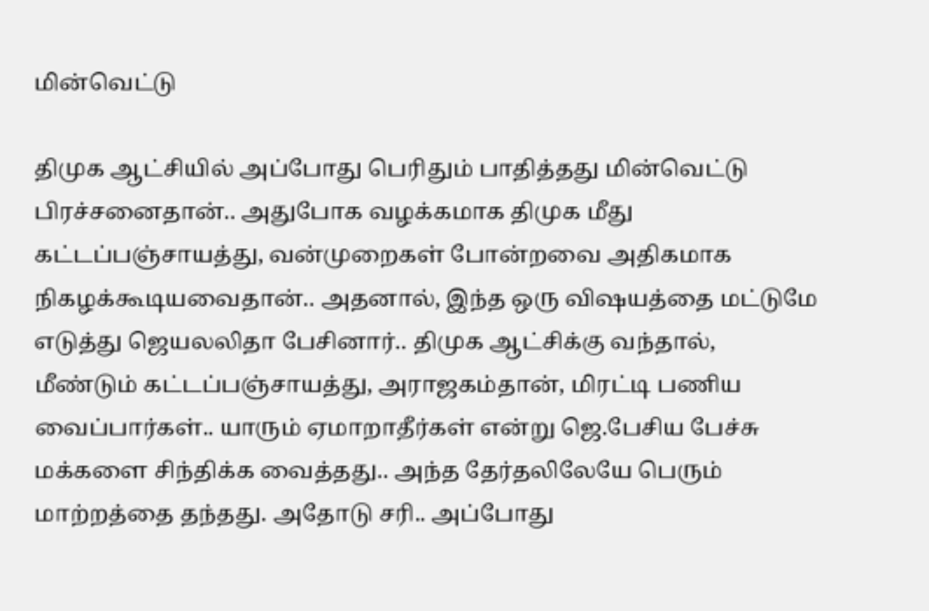மின்வெட்டு

திமுக ஆட்சியில் அப்போது பெரிதும் பாதித்தது மின்வெட்டு பிரச்சனைதான்.. அதுபோக வழக்கமாக திமுக மீது கட்டப்பஞ்சாயத்து, வன்முறைகள் போன்றவை அதிகமாக நிகழக்கூடியவைதான்.. அதனால், இந்த ஒரு விஷயத்தை மட்டுமே எடுத்து ஜெயலலிதா பேசினார்.. திமுக ஆட்சிக்கு வந்தால், மீண்டும் கட்டப்பஞ்சாயத்து, அராஜகம்தான், மிரட்டி பணிய வைப்பார்கள்.. யாரும் ஏமாறாதீர்கள் என்று ஜெ.பேசிய பேச்சு மக்களை சிந்திக்க வைத்தது.. அந்த தேர்தலிலேயே பெரும் மாற்றத்தை தந்தது. அதோடு சரி.. அப்போது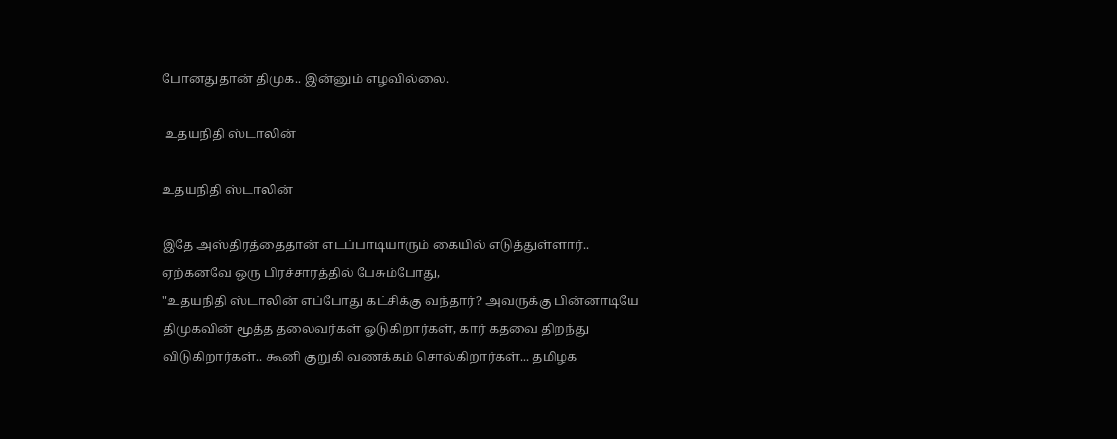போனதுதான் திமுக.. இன்னும் எழவில்லை.

 உதயநிதி ஸ்டாலின்

உதயநிதி ஸ்டாலின்

இதே அஸ்திரத்தைதான் எடப்பாடியாரும் கையில் எடுத்துள்ளார்.. ஏற்கனவே ஒரு பிரச்சாரத்தில் பேசும்போது,
"உதயநிதி ஸ்டாலின் எப்போது கட்சிக்கு வந்தார்? அவருக்கு பின்னாடியே திமுகவின் மூத்த தலைவர்கள் ஓடுகிறார்கள், கார் கதவை திறந்து விடுகிறார்கள்.. கூனி குறுகி வணக்கம் சொல்கிறார்கள்... தமிழக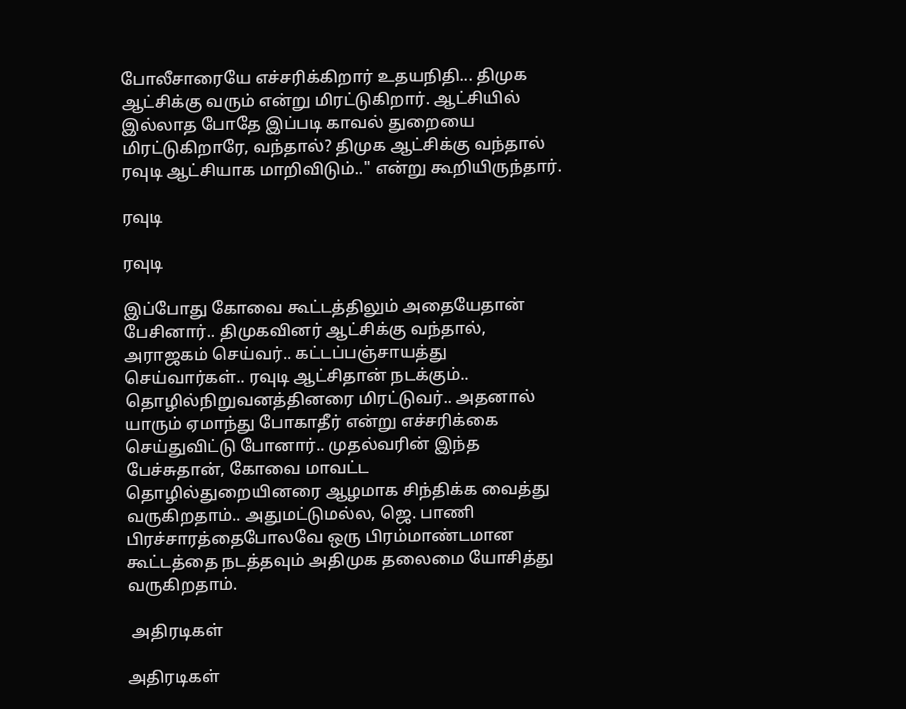போலீசாரையே எச்சரிக்கிறார் உதயநிதி... திமுக ஆட்சிக்கு வரும் என்று மிரட்டுகிறார். ஆட்சியில் இல்லாத போதே இப்படி காவல் துறையை மிரட்டுகிறாரே, வந்தால்? திமுக ஆட்சிக்கு வந்தால் ரவுடி ஆட்சியாக மாறிவிடும்.." என்று கூறியிருந்தார்.

ரவுடி

ரவுடி

இப்போது கோவை கூட்டத்திலும் அதையேதான் பேசினார்.. திமுகவினர் ஆட்சிக்கு வந்தால், அராஜகம் செய்வர்.. கட்டப்பஞ்சாயத்து செய்வார்கள்.. ரவுடி ஆட்சிதான் நடக்கும்.. தொழில்நிறுவனத்தினரை மிரட்டுவர்.. அதனால் யாரும் ஏமாந்து போகாதீர் என்று எச்சரிக்கை செய்துவிட்டு போனார்.. முதல்வரின் இந்த பேச்சுதான், கோவை மாவட்ட தொழில்துறையினரை ஆழமாக சிந்திக்க வைத்து வருகிறதாம்.. அதுமட்டுமல்ல, ஜெ. பாணி பிரச்சாரத்தைபோலவே ஒரு பிரம்மாண்டமான கூட்டத்தை நடத்தவும் அதிமுக தலைமை யோசித்து வருகிறதாம்.

 அதிரடிகள்

அதிரடிகள்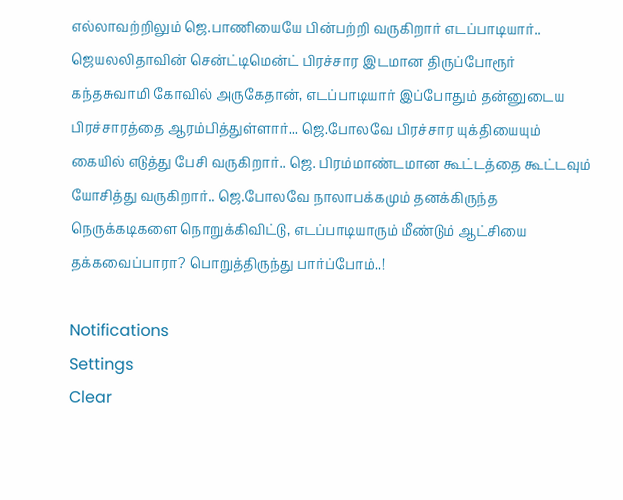எல்லாவற்றிலும் ஜெ.பாணியையே பின்பற்றி வருகிறார் எடப்பாடியார்.. ஜெயலலிதாவின் சென்ட்டிமென்ட் பிரச்சார இடமான திருப்போரூர் கந்தசுவாமி கோவில் அருகேதான், எடப்பாடியார் இப்போதும் தன்னுடைய பிரச்சாரத்தை ஆரம்பித்துள்ளார்... ஜெ.போலவே பிரச்சார யுக்தியையும் கையில் எடுத்து பேசி வருகிறார்.. ஜெ. பிரம்மாண்டமான கூட்டத்தை கூட்டவும் யோசித்து வருகிறார்.. ஜெ.போலவே நாலாபக்கமும் தனக்கிருந்த நெருக்கடிகளை நொறுக்கிவிட்டு, எடப்பாடியாரும் மீண்டும் ஆட்சியை தக்கவைப்பாரா? பொறுத்திருந்து பார்ப்போம்..!

Notifications
Settings
Clear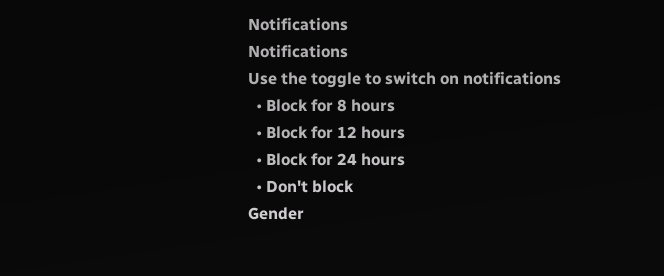Notifications
Notifications
Use the toggle to switch on notifications
  • Block for 8 hours
  • Block for 12 hours
  • Block for 24 hours
  • Don't block
Gender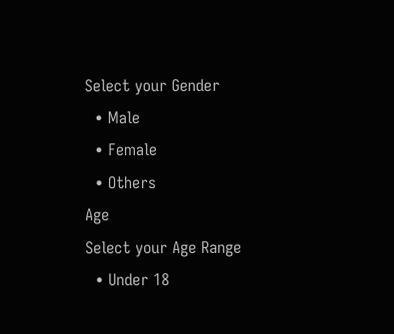Select your Gender
  • Male
  • Female
  • Others
Age
Select your Age Range
  • Under 18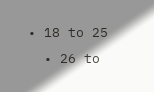• 18 to 25
  • 26 to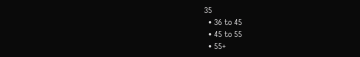35
  • 36 to 45
  • 45 to 55
  • 55+